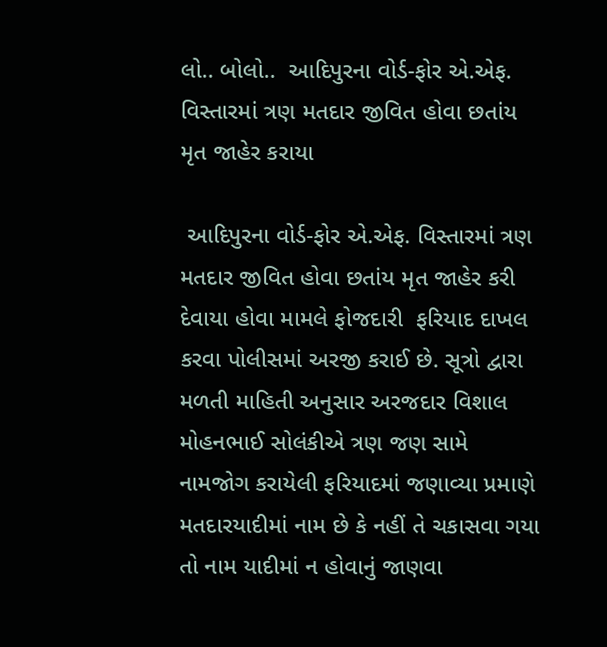લો.. બોલો..  આદિપુરના વોર્ડ-ફોર એ.એફ. વિસ્તારમાં ત્રણ મતદાર જીવિત હોવા છતાંય મૃત જાહેર કરાયા

 આદિપુરના વોર્ડ-ફોર એ.એફ. વિસ્તારમાં ત્રણ મતદાર જીવિત હોવા છતાંય મૃત જાહેર કરી   દેવાયા હોવા મામલે ફોજદારી  ફરિયાદ દાખલ કરવા પોલીસમાં અરજી કરાઈ છે. સૂત્રો દ્વારા મળતી માહિતી અનુસાર અરજદાર વિશાલ મોહનભાઈ સોલંકીએ ત્રણ જણ સામે નામજોગ કરાયેલી ફરિયાદમાં જણાવ્યા પ્રમાણે  મતદારયાદીમાં નામ છે કે નહીં તે ચકાસવા ગયા તો નામ યાદીમાં ન હોવાનું જાણવા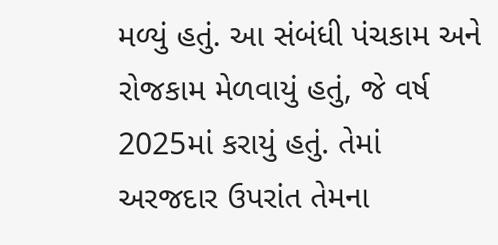મળ્યું હતું. આ સંબંધી પંચકામ અને રોજકામ મેળવાયું હતું, જે વર્ષ 2025માં કરાયું હતું. તેમાં અરજદાર ઉપરાંત તેમના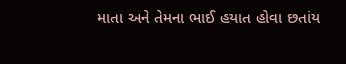માતા અને તેમના ભાઈ હયાત હોવા છતાંય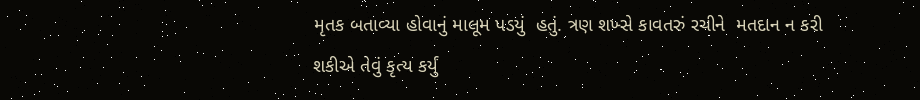મૃતક બતાવ્યા હોવાનું માલૂમ પડયું  હતું. ત્રણ શખ્સે કાવતરું રચીને  મતદાન ન કરી શકીએ તેવું કૃત્ય કર્યું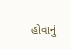હોવાનું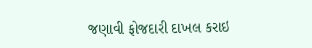જણાવી ફોજદારી દાખલ કરાઇ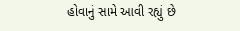હોવાનું સામે આવી રહ્યું છે